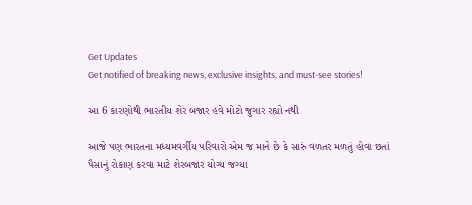Get Updates
Get notified of breaking news, exclusive insights, and must-see stories!

આ 6 કારણોથી ભારતીય શેર બજાર હવે મોટો જુગાર રહ્યો નથી

આજે પણ ભારતના મધ્યમવર્ગીય પરિવારો એમ જ માને છે કે સારું વળતર મળતું હોવા છતાં પૈસાનું રોકાણ કરવા માટે શેરબજાર યોગ્ય જગ્યા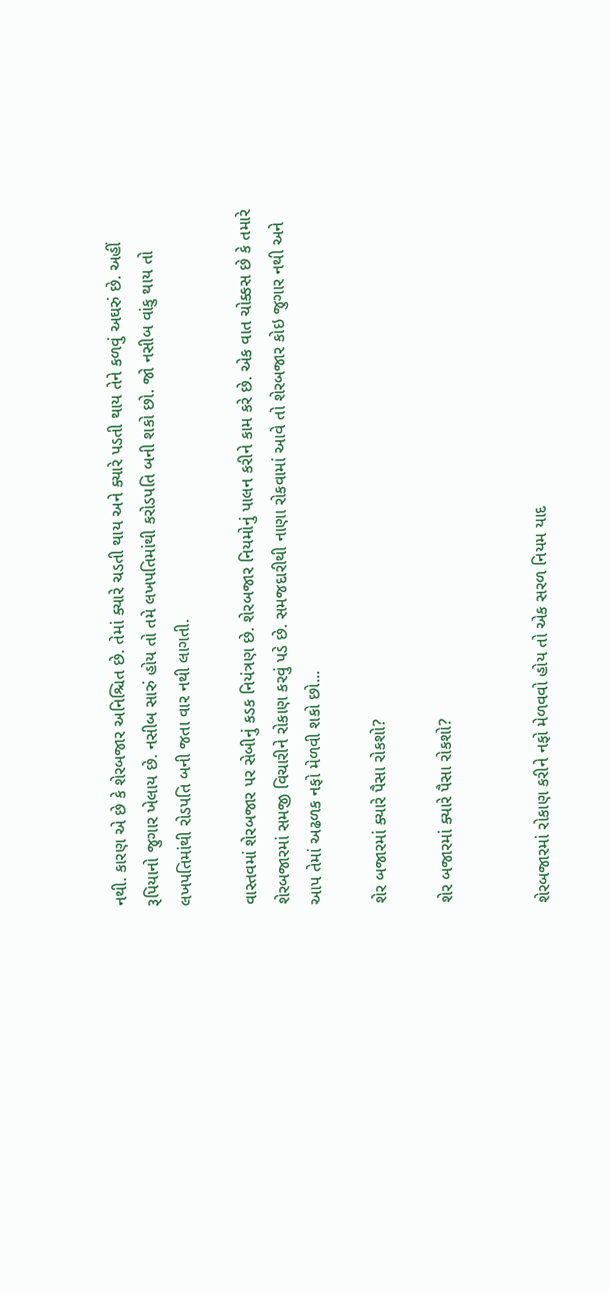નથી. કારણ એ છે કે શેરબજાર અનિશ્ચિત છે. તેમાં ક્યારે ચડતી થાય અને ક્યારે પડતી થાય તેને કળવું અઘરું છે. અહીં રૂપિયાનો જુગાર ખેલાય છે. નસીબ સારું હોય તો તમે લખપતિમાંથી કરોડપતિ બની શકો છો. જો નસીબ વાંકુ થાય તો લખપતિમાંથી રોડપતિ બની જતા વાર નથી લાગતી.

વાસ્તવમાં શેરબજાર પર સેબીનું કડક નિયંત્રણ છે. શેરબજાર નિયમોનું પાલન કરીને કામ કરે છે. એક વાત ચોક્કસ છે કે તમારે શેરબજારમાં સમજી વિચારીને રોકાણ કરવું પડે છે. સમજદારીથી નાણા રોકવામાં આવે તો શેરબજાર કોઇ જુગાર નથી અને આપ તેમાં અઢળક નફો મેળવી શકો છો...

શેર બજારમાં ક્યારે પૈસા રોકશો?

શેર બજારમાં ક્યારે પૈસા રોકશો?


શેરબજારમાં રોકાણ કરીને નફો મેળવવો હોય તો એક સરળ નિયમ યાદ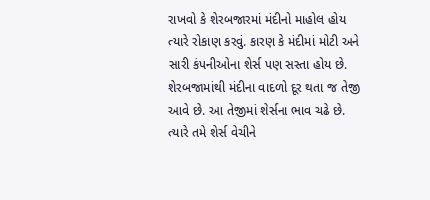રાખવો કે શેરબજારમાં મંદીનો માહોલ હોય ત્યારે રોકાણ કરવું. કારણ કે મંદીમાં મોટી અને સારી કંપનીઓના શેર્સ પણ સસ્તા હોય છે. શેરબજામાંથી મંદીના વાદળો દૂર થતા જ તેજી આવે છે. આ તેજીમાં શેર્સના ભાવ ચઢે છે. ત્યારે તમે શેર્સ વેચીને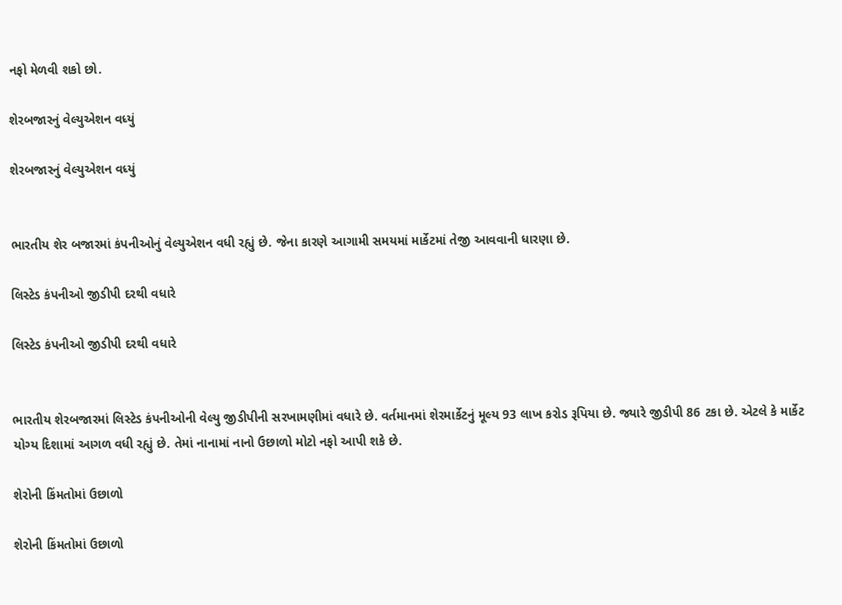નફો મેળવી શકો છો.

શેરબજારનું વેલ્યુએશન વધ્યું

શેરબજારનું વેલ્યુએશન વધ્યું


ભારતીય શેર બજારમાં કંપનીઓનું વેલ્યુએશન વધી રહ્યું છે. જેના કારણે આગામી સમયમાં માર્કેટમાં તેજી આવવાની ધારણા છે.

લિસ્ટેડ કંપનીઓ જીડીપી દરથી વધારે

લિસ્ટેડ કંપનીઓ જીડીપી દરથી વધારે


ભારતીય શેરબજારમાં લિસ્ટેડ કંપનીઓની વેલ્યુ જીડીપીની સરખામણીમાં વધારે છે. વર્તમાનમાં શેરમાર્કેટનું મૂલ્ય 93 લાખ કરોડ રૂપિયા છે. જ્યારે જીડીપી 86 ટકા છે. એટલે કે માર્કેટ યોગ્ય દિશામાં આગળ વધી રહ્યું છે. તેમાં નાનામાં નાનો ઉછાળો મોટો નફો આપી શકે છે.

શેરોની કિંમતોમાં ઉછાળો

શેરોની કિંમતોમાં ઉછાળો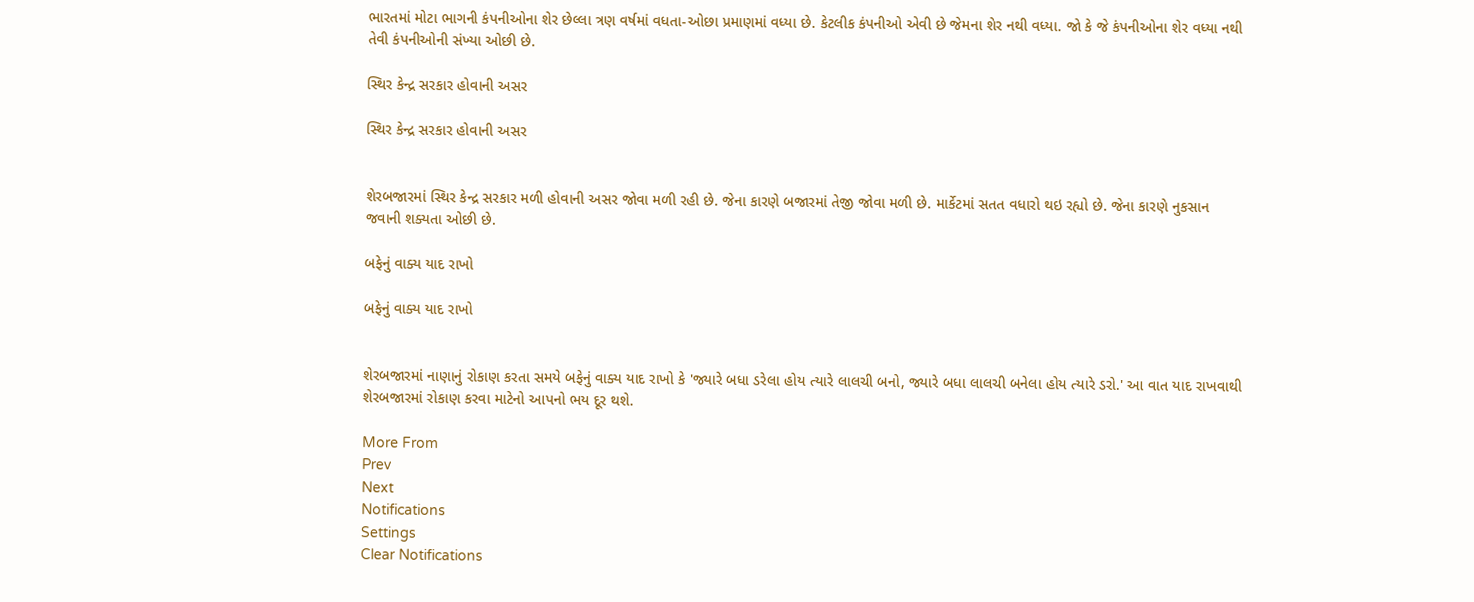ભારતમાં મોટા ભાગની કંપનીઓના શેર છેલ્લા ત્રણ વર્ષમાં વધતા-ઓછા પ્રમાણમાં વધ્યા છે. કેટલીક કંપનીઓ એવી છે જેમના શેર નથી વધ્યા. જો કે જે કંપનીઓના શેર વધ્યા નથી તેવી કંપનીઓની સંખ્યા ઓછી છે.

સ્થિર કેન્દ્ર સરકાર હોવાની અસર

સ્થિર કેન્દ્ર સરકાર હોવાની અસર


શેરબજારમાં સ્થિર કેન્દ્ર સરકાર મળી હોવાની અસર જોવા મળી રહી છે. જેના કારણે બજારમાં તેજી જોવા મળી છે. માર્કેટમાં સતત વધારો થઇ રહ્યો છે. જેના કારણે નુકસાન જવાની શક્યતા ઓછી છે.

બફેનું વાક્ય યાદ રાખો

બફેનું વાક્ય યાદ રાખો


શેરબજારમાં નાણાનું રોકાણ કરતા સમયે બફેનું વાક્ય યાદ રાખો કે 'જ્યારે બધા ડરેલા હોય ત્યારે લાલચી બનો, જ્યારે બધા લાલચી બનેલા હોય ત્યારે ડરો.' આ વાત યાદ રાખવાથી શેરબજારમાં રોકાણ કરવા માટેનો આપનો ભય દૂર થશે.

More From
Prev
Next
Notifications
Settings
Clear Notifications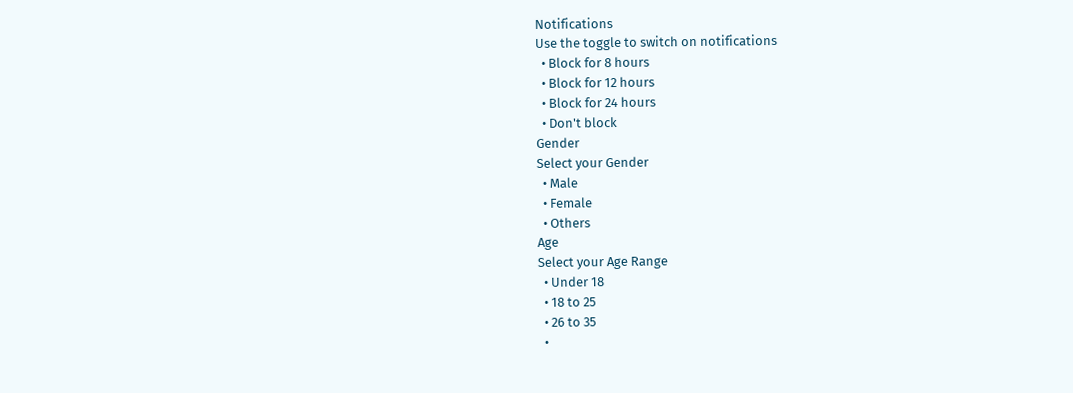Notifications
Use the toggle to switch on notifications
  • Block for 8 hours
  • Block for 12 hours
  • Block for 24 hours
  • Don't block
Gender
Select your Gender
  • Male
  • Female
  • Others
Age
Select your Age Range
  • Under 18
  • 18 to 25
  • 26 to 35
  •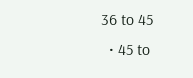36 to 45
  • 45 to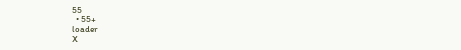55
  • 55+
loader
X